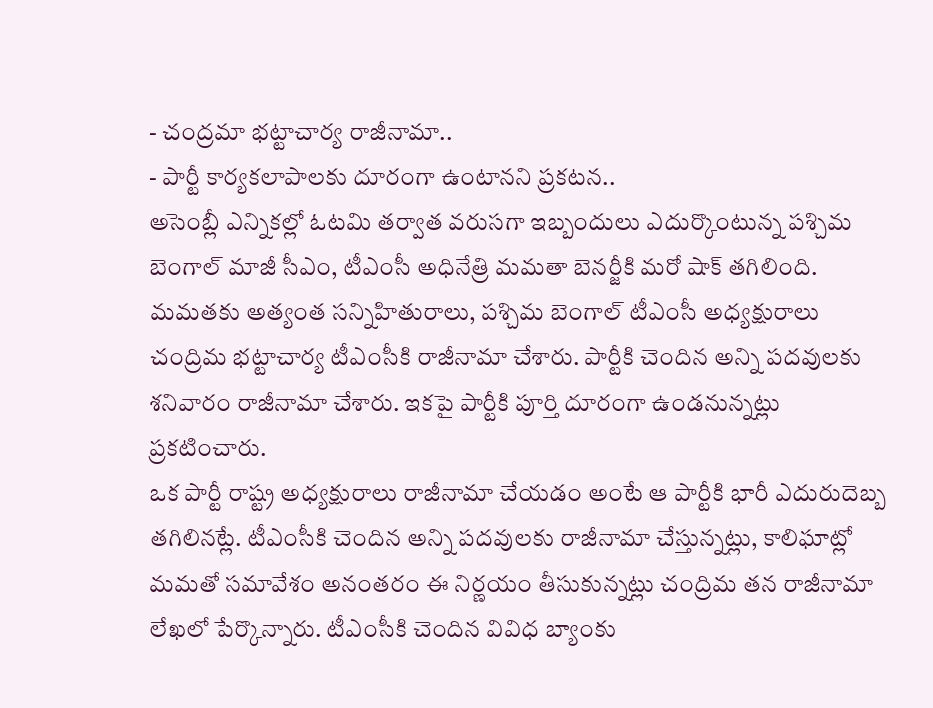- చంద్రమా భట్టాచార్య రాజీనామా..
- పార్టీ కార్యకలాపాలకు దూరంగా ఉంటానని ప్రకటన..
అసెంబ్లీ ఎన్నికల్లో ఓటమి తర్వాత వరుసగా ఇబ్బందులు ఎదుర్కొంటున్న పశ్చిమ బెంగాల్ మాజీ సీఎం, టీఎంసీ అధినేత్రి మమతా బెనర్జీకి మరో షాక్ తగిలింది. మమతకు అత్యంత సన్నిహితురాలు, పశ్చిమ బెంగాల్ టీఎంసీ అధ్యక్షురాలు చంద్రిమ భట్టాచార్య టీఎంసీకి రాజీనామా చేశారు. పార్టీకి చెందిన అన్ని పదవులకు శనివారం రాజీనామా చేశారు. ఇకపై పార్టీకి పూర్తి దూరంగా ఉండనున్నట్లు ప్రకటించారు.
ఒక పార్టీ రాష్ట్ర అధ్యక్షురాలు రాజీనామా చేయడం అంటే ఆ పార్టీకి భారీ ఎదురుదెబ్బ తగిలినట్లే. టీఎంసీకి చెందిన అన్ని పదవులకు రాజీనామా చేస్తున్నట్లు, కాలిఘాట్లో మమతో సమావేశం అనంతరం ఈ నిర్ణయం తీసుకున్నట్లు చంద్రిమ తన రాజీనామా లేఖలో పేర్కొన్నారు. టీఎంసీకి చెందిన వివిధ బ్యాంకు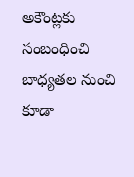అకౌంట్లకు సంబంధించి బాధ్యతల నుంచి కూడా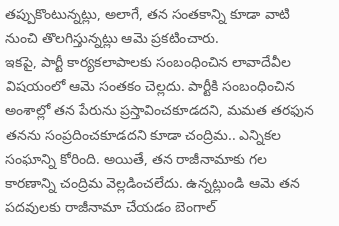తప్పుకొంటున్నట్లు, అలాగే, తన సంతకాన్ని కూడా వాటి నుంచి తొలగిస్తున్నట్లు ఆమె ప్రకటించారు.
ఇకపై, పార్టీ కార్యకలాపాలకు సంబంధించిన లావాదేవీల విషయంలో ఆమె సంతకం చెల్లదు. పార్టీకి సంబంధించిన అంశాల్లో తన పేరును ప్రస్తావించకూడదని, మమత తరఫున తనను సంప్రదించకూడదని కూడా చంద్రిమ.. ఎన్నికల సంఘాన్ని కోరింది. అయితే, తన రాజీనామాకు గల కారణాన్ని చంద్రిమ వెల్లడించలేదు. ఉన్నట్లుండి ఆమె తన పదవులకు రాజీనామా చేయడం బెంగాల్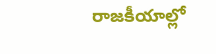రాజకీయాల్లో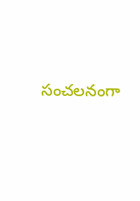సంచలనంగా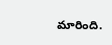మారింది.